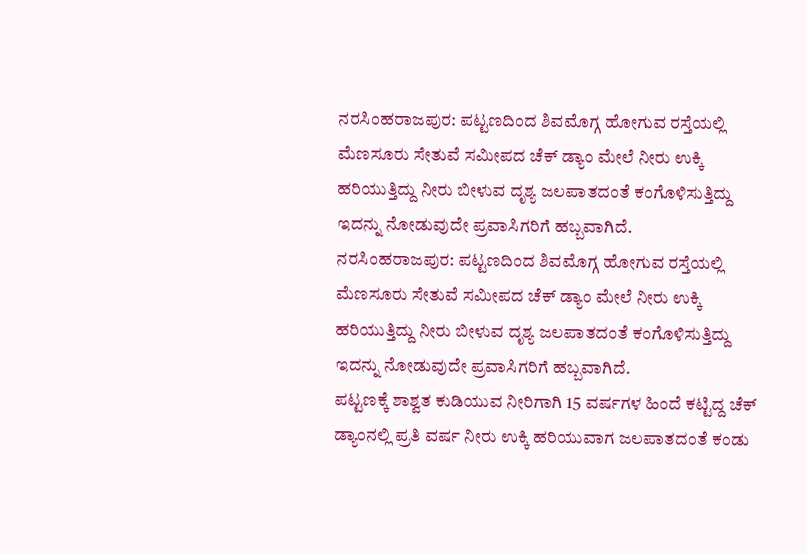ನರಸಿಂಹರಾಜಪುರ: ಪಟ್ಟಣದಿಂದ ಶಿವಮೊಗ್ಗ ಹೋಗುವ ರಸ್ತೆಯಲ್ಲಿ ಮೆಣಸೂರು ಸೇತುವೆ ಸಮೀಪದ ಚೆಕ್ ಡ್ಯಾಂ ಮೇಲೆ ನೀರು ಉಕ್ಕಿ ಹರಿಯುತ್ತಿದ್ದು ನೀರು ಬೀಳುವ ದೃಶ್ಯ ಜಲಪಾತದಂತೆ ಕಂಗೊಳಿಸುತ್ತಿದ್ದು ಇದನ್ನು ನೋಡುವುದೇ ಪ್ರವಾಸಿಗರಿಗೆ ಹಬ್ಬವಾಗಿದೆ.
ನರಸಿಂಹರಾಜಪುರ: ಪಟ್ಟಣದಿಂದ ಶಿವಮೊಗ್ಗ ಹೋಗುವ ರಸ್ತೆಯಲ್ಲಿ ಮೆಣಸೂರು ಸೇತುವೆ ಸಮೀಪದ ಚೆಕ್ ಡ್ಯಾಂ ಮೇಲೆ ನೀರು ಉಕ್ಕಿ ಹರಿಯುತ್ತಿದ್ದು ನೀರು ಬೀಳುವ ದೃಶ್ಯ ಜಲಪಾತದಂತೆ ಕಂಗೊಳಿಸುತ್ತಿದ್ದು ಇದನ್ನು ನೋಡುವುದೇ ಪ್ರವಾಸಿಗರಿಗೆ ಹಬ್ಬವಾಗಿದೆ.
ಪಟ್ಟಣಕ್ಕೆ ಶಾಶ್ವತ ಕುಡಿಯುವ ನೀರಿಗಾಗಿ 15 ವರ್ಷಗಳ ಹಿಂದೆ ಕಟ್ಟಿದ್ದ ಚೆಕ್ ಡ್ಯಾಂನಲ್ಲಿ ಪ್ರತಿ ವರ್ಷ ನೀರು ಉಕ್ಕಿ ಹರಿಯುವಾಗ ಜಲಪಾತದಂತೆ ಕಂಡು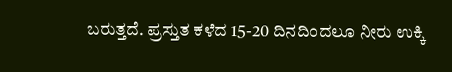ಬರುತ್ತದೆ. ಪ್ರಸ್ತುತ ಕಳೆದ 15-20 ದಿನದಿಂದಲೂ ನೀರು ಉಕ್ಕಿ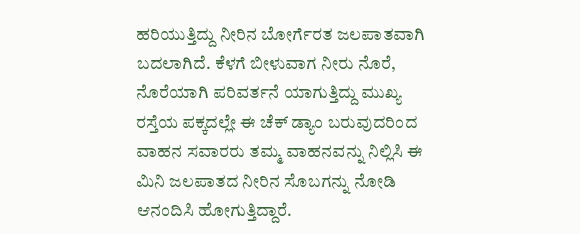ಹರಿಯುತ್ತಿದ್ದು ನೀರಿನ ಬೋರ್ಗೆರತ ಜಲಪಾತವಾಗಿ ಬದಲಾಗಿದೆ. ಕೆಳಗೆ ಬೀಳುವಾಗ ನೀರು ನೊರೆ, ನೊರೆಯಾಗಿ ಪರಿವರ್ತನೆ ಯಾಗುತ್ತಿದ್ದು ಮುಖ್ಯ ರಸ್ತೆಯ ಪಕ್ಕದಲ್ಲೇ ಈ ಚೆಕ್ ಡ್ಯಾಂ ಬರುವುದರಿಂದ ವಾಹನ ಸವಾರರು ತಮ್ಮ ವಾಹನವನ್ನು ನಿಲ್ಲಿಸಿ ಈ ಮಿನಿ ಜಲಪಾತದ ನೀರಿನ ಸೊಬಗನ್ನು ನೋಡಿ ಆನಂದಿಸಿ ಹೋಗುತ್ತಿದ್ದಾರೆ.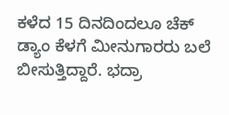ಕಳೆದ 15 ದಿನದಿಂದಲೂ ಚೆಕ್ ಡ್ಯಾಂ ಕೆಳಗೆ ಮೀನುಗಾರರು ಬಲೆ ಬೀಸುತ್ತಿದ್ದಾರೆ. ಭದ್ರಾ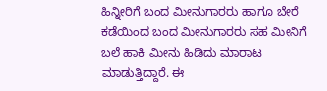ಹಿನ್ನೀರಿಗೆ ಬಂದ ಮೀನುಗಾರರು ಹಾಗೂ ಬೇರೆ ಕಡೆಯಿಂದ ಬಂದ ಮೀನುಗಾರರು ಸಹ ಮೀನಿಗೆ ಬಲೆ ಹಾಕಿ ಮೀನು ಹಿಡಿದು ಮಾರಾಟ ಮಾಡುತ್ತಿದ್ದಾರೆ. ಈ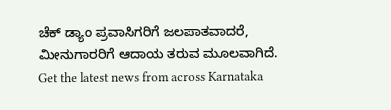ಚೆಕ್ ಡ್ಯಾಂ ಪ್ರವಾಸಿಗರಿಗೆ ಜಲಪಾತವಾದರೆ, ಮೀನುಗಾರರಿಗೆ ಆದಾಯ ತರುವ ಮೂಲವಾಗಿದೆ.
Get the latest news from across Karnataka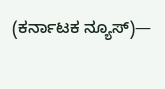(ಕರ್ನಾಟಕ ನ್ಯೂಸ್)—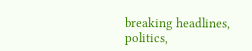breaking headlines, politics,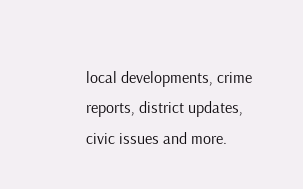local developments, crime reports, district updates, civic issues and more.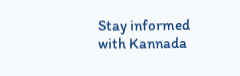Stay informed with Kannada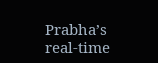Prabha’s real‑time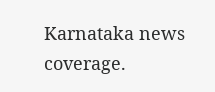Karnataka news coverage.